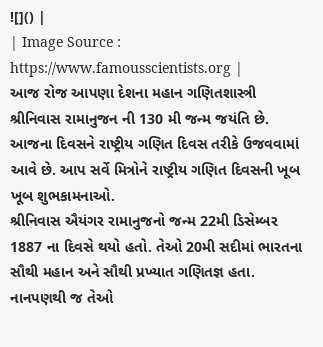![]() |
| Image Source : https://www.famousscientists.org |
આજ રોજ આપણા દેશના મહાન ગણિતશાસ્ત્રી શ્રીનિવાસ રામાનુજન ની 130 મી જન્મ જયંતિ છે. આજના દિવસને રાષ્ટ્રીય ગણિત દિવસ તરીકે ઉજવવામાં આવે છે. આપ સર્વે મિત્રોને રાષ્ટ્રીય ગણિત દિવસની ખૂબ ખૂબ શુભકામનાઓ.
શ્રીનિવાસ ઐયંગર રામાનુજનો જન્મ 22મી ડિસેમ્બર 1887 ના દિવસે થયો હતો. તેઓ 20મી સદીમાં ભારતના સૌથી મહાન અને સૌથી પ્રખ્યાત ગણિતજ્ઞ હતા. નાનપણથી જ તેઓ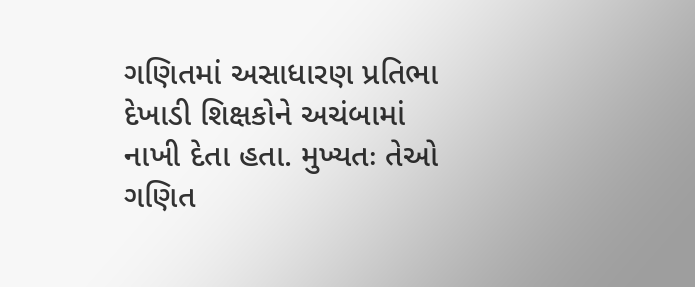ગણિતમાં અસાધારણ પ્રતિભા દેખાડી શિક્ષકોને અચંબામાં નાખી દેતા હતા. મુખ્યતઃ તેઓ ગણિત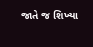જાતે જ શિખ્યા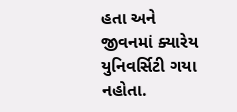હતા અને જીવનમાં ક્યારેય યુનિવર્સિટી ગયા નહોતા.